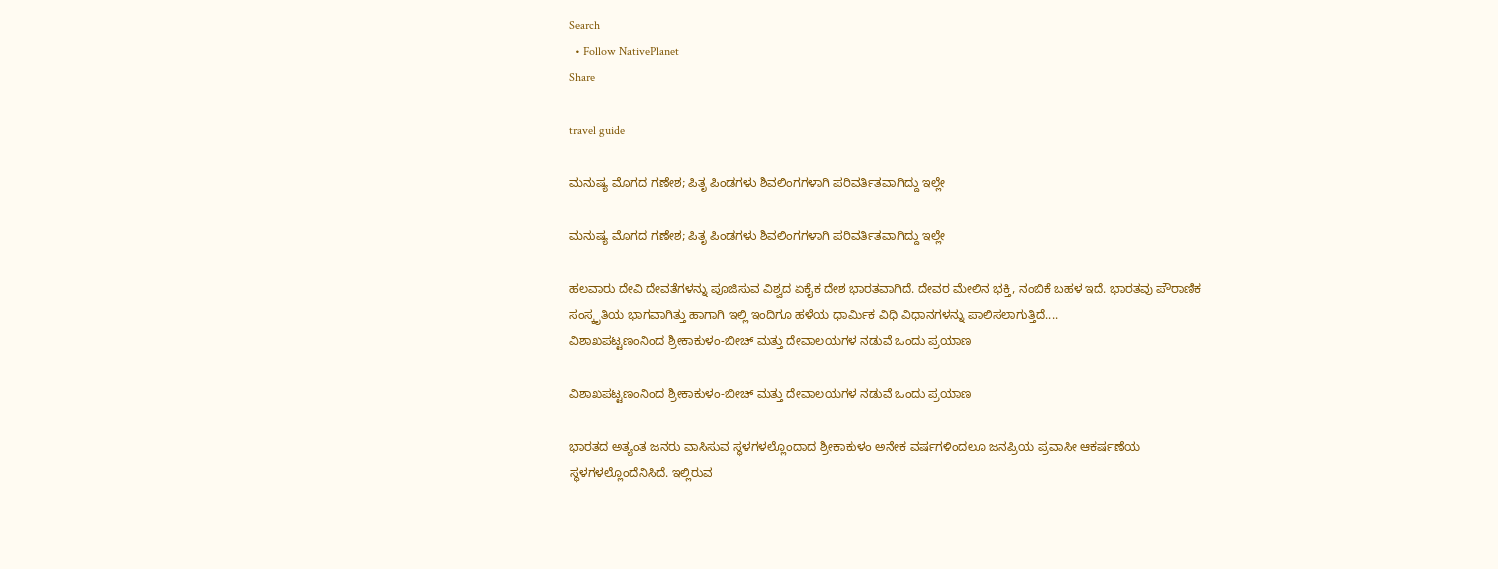Search
  • Follow NativePlanet
Share

travel guide

ಮನುಷ್ಯ ಮೊಗದ ಗಣೇಶ; ಪಿತೃ ಪಿಂಡಗಳು ಶಿವಲಿಂಗಗಳಾಗಿ ಪರಿವರ್ತಿತವಾಗಿದ್ದು ಇಲ್ಲೇ

ಮನುಷ್ಯ ಮೊಗದ ಗಣೇಶ; ಪಿತೃ ಪಿಂಡಗಳು ಶಿವಲಿಂಗಗಳಾಗಿ ಪರಿವರ್ತಿತವಾಗಿದ್ದು ಇಲ್ಲೇ

ಹಲವಾರು ದೇವಿ ದೇವತೆಗಳನ್ನು ಪೂಜಿಸುವ ವಿಶ್ವದ ಏಕೈಕ ದೇಶ ಭಾರತವಾಗಿದೆ. ದೇವರ ಮೇಲಿನ ಭಕ್ತಿ, ನಂಬಿಕೆ ಬಹಳ ಇದೆ. ಭಾರತವು ಪೌರಾಣಿಕ ಸಂಸ್ಕೃತಿಯ ಭಾಗವಾಗಿತ್ತು ಹಾಗಾಗಿ ಇಲ್ಲಿ ಇಂದಿಗೂ ಹಳೆಯ ಧಾರ್ಮಿಕ ವಿಧಿ ವಿಧಾನಗಳನ್ನು ಪಾಲಿಸಲಾಗುತ್ತಿದೆ....
ವಿಶಾಖಪಟ್ಟಣಂನಿಂದ ಶ್ರೀಕಾಕುಳಂ-ಬೀಚ್ ಮತ್ತು ದೇವಾಲಯಗಳ ನಡುವೆ ಒಂದು ಪ್ರಯಾಣ

ವಿಶಾಖಪಟ್ಟಣಂನಿಂದ ಶ್ರೀಕಾಕುಳಂ-ಬೀಚ್ ಮತ್ತು ದೇವಾಲಯಗಳ ನಡುವೆ ಒಂದು ಪ್ರಯಾಣ

ಭಾರತದ ಅತ್ಯಂತ ಜನರು ವಾಸಿಸುವ ಸ್ಥಳಗಳಲ್ಲೊಂದಾದ ಶ್ರೀಕಾಕುಳಂ ಅನೇಕ ವರ್ಷಗಳಿಂದಲೂ ಜನಪ್ರಿಯ ಪ್ರವಾಸೀ ಆಕರ್ಷಣೆಯ ಸ್ಥಳಗಳಲ್ಲೊಂದೆನಿಸಿದೆ. ಇಲ್ಲಿರುವ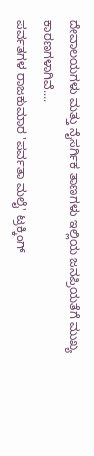ದೇವಾಲಯಗಳು ಮತ್ತು ನೈಸರ್ಗಿಕ ತಾಣಗಳು ಇಲ್ಲಿಯ ಜನಪ್ರಿಯತೆಗೆ ಮುಖ್ಯ ಕಾರಣಗಳಾಗಿವೆ....
ಪರ್ವತಗಳ ರಾಜಕುಮಾರ 'ಪರ್ವತಾ ಮಲೈ' ಟ್ರಕ್ಕಿಂಗ್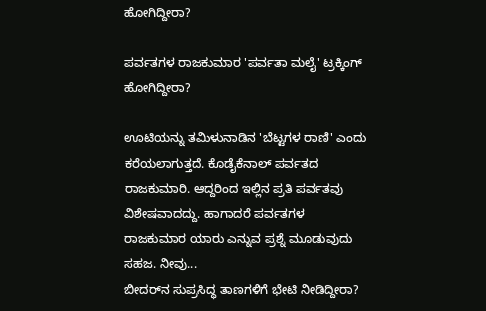ಹೋಗಿದ್ದೀರಾ?

ಪರ್ವತಗಳ ರಾಜಕುಮಾರ 'ಪರ್ವತಾ ಮಲೈ' ಟ್ರಕ್ಕಿಂಗ್ ಹೋಗಿದ್ದೀರಾ?

ಊಟಿಯನ್ನು ತಮಿಳುನಾಡಿನ 'ಬೆಟ್ಟಗಳ ರಾಣಿ' ಎಂದು ಕರೆಯಲಾಗುತ್ತದೆ. ಕೊಡೈಕೆನಾಲ್ ಪರ್ವತದ ರಾಜಕುಮಾರಿ. ಆದ್ದರಿಂದ ಇಲ್ಲಿನ ಪ್ರತಿ ಪರ್ವತವು ವಿಶೇಷವಾದದ್ದು. ಹಾಗಾದರೆ ಪರ್ವತಗಳ ರಾಜಕುಮಾರ ಯಾರು ಎನ್ನುವ ಪ್ರಶ್ನೆ ಮೂಡುವುದು ಸಹಜ. ನೀವು...
ಬೀದರ್‌ನ ಸುಪ್ರಸಿದ್ಧ ತಾಣಗಳಿಗೆ ಭೇಟಿ ನೀಡಿದ್ದೀರಾ?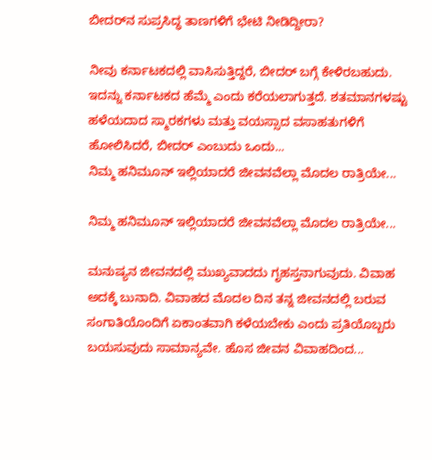ಬೀದರ್‌ನ ಸುಪ್ರಸಿದ್ಧ ತಾಣಗಳಿಗೆ ಭೇಟಿ ನೀಡಿದ್ದೀರಾ?

ನೀವು ಕರ್ನಾಟಕದಲ್ಲಿ ವಾಸಿಸುತ್ತಿದ್ದರೆ, ಬೀದರ್ ಬಗ್ಗೆ ಕೇಳಿರಬಹುದು. ಇದನ್ನು ಕರ್ನಾಟಕದ ಹೆಮ್ಮೆ ಎಂದು ಕರೆಯಲಾಗುತ್ತದೆ. ಶತಮಾನಗಳಷ್ಟು ಹಳೆಯದಾದ ಸ್ಮಾರಕಗಳು ಮತ್ತು ವಯಸ್ಸಾದ ವಸಾಹತುಗಳಿಗೆ ಹೋಲಿಸಿದರೆ, ಬೀದರ್ ಎಂಬುದು ಒಂದು...
ನಿಮ್ಮ ಹನಿಮೂನ್ ಇಲ್ಲಿಯಾದರೆ ಜೀವನವೆಲ್ಲಾ ಮೊದಲ ರಾತ್ರಿಯೇ...

ನಿಮ್ಮ ಹನಿಮೂನ್ ಇಲ್ಲಿಯಾದರೆ ಜೀವನವೆಲ್ಲಾ ಮೊದಲ ರಾತ್ರಿಯೇ...

ಮನುಷ್ಯನ ಜೀವನದಲ್ಲಿ ಮುಖ್ಯವಾದದು ಗೃಹಸ್ತನಾಗುವುದು. ವಿವಾಹ ಅದಕ್ಕೆ ಬುನಾದಿ. ವಿವಾಹದ ಮೊದಲ ದಿನ ತನ್ನ ಜೀವನದಲ್ಲಿ ಬರುವ ಸಂಗಾತಿಯೊಂದಿಗೆ ಏಕಾಂತವಾಗಿ ಕಳೆಯಬೇಕು ಎಂದು ಪ್ರತಿಯೊಬ್ಬರು ಬಯಸುವುದು ಸಾಮಾನ್ಯವೇ. ಹೊಸ ಜೀವನ ವಿವಾಹದಿಂದ...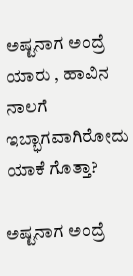ಅಷ್ಟನಾಗ ಅಂದ್ರೆ ಯಾರು , ಹಾವಿನ ನಾಲಗೆ ಇಬ್ಭಾಗವಾಗಿರೋದು ಯಾಕೆ ಗೊತ್ತಾ?

ಅಷ್ಟನಾಗ ಅಂದ್ರೆ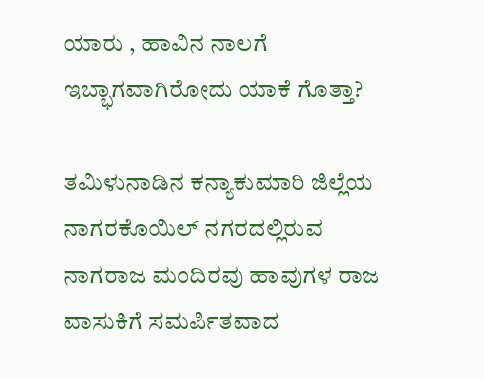ಯಾರು , ಹಾವಿನ ನಾಲಗೆ ಇಬ್ಭಾಗವಾಗಿರೋದು ಯಾಕೆ ಗೊತ್ತಾ?

ತಮಿಳುನಾಡಿನ ಕನ್ಯಾಕುಮಾರಿ ಜಿಲ್ಲೆಯ ನಾಗರಕೊಯಿಲ್ ನಗರದಲ್ಲಿರುವ ನಾಗರಾಜ ಮಂದಿರವು ಹಾವುಗಳ ರಾಜ ವಾಸುಕಿಗೆ ಸಮರ್ಪಿತವಾದ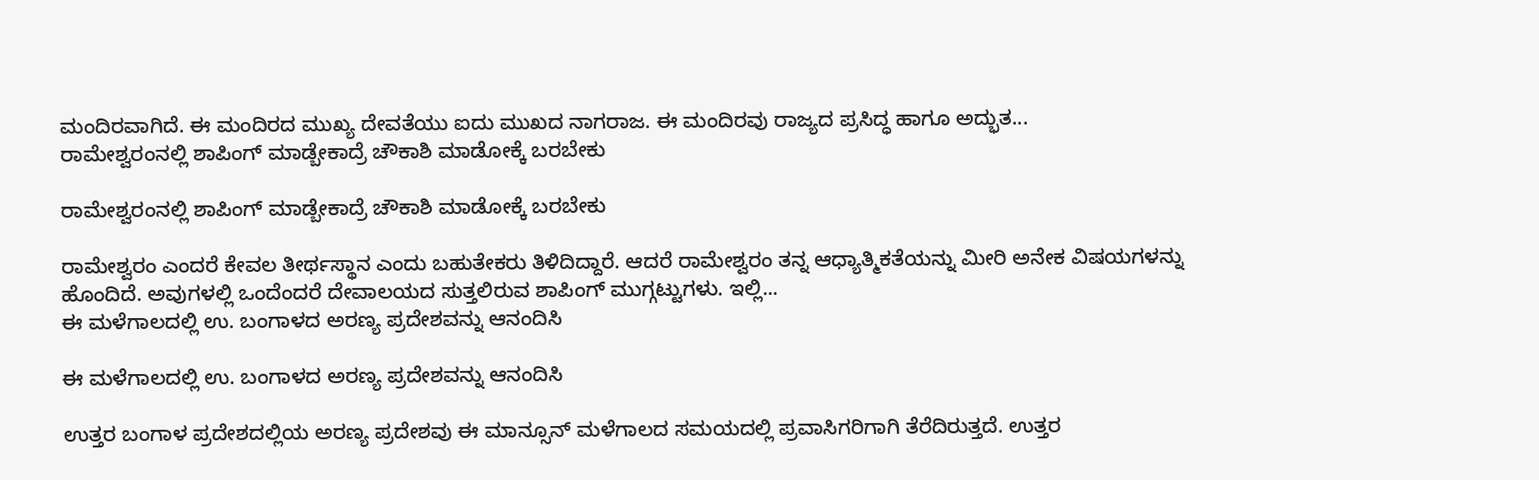ಮಂದಿರವಾಗಿದೆ. ಈ ಮಂದಿರದ ಮುಖ್ಯ ದೇವತೆಯು ಐದು ಮುಖದ ನಾಗರಾಜ. ಈ ಮಂದಿರವು ರಾಜ್ಯದ ಪ್ರಸಿದ್ಧ ಹಾಗೂ ಅದ್ಭುತ...
ರಾಮೇಶ್ವರಂನಲ್ಲಿ ಶಾಪಿಂಗ್ ಮಾಡ್ಬೇಕಾದ್ರೆ ಚೌಕಾಶಿ ಮಾಡೋಕ್ಕೆ ಬರಬೇಕು

ರಾಮೇಶ್ವರಂನಲ್ಲಿ ಶಾಪಿಂಗ್ ಮಾಡ್ಬೇಕಾದ್ರೆ ಚೌಕಾಶಿ ಮಾಡೋಕ್ಕೆ ಬರಬೇಕು

ರಾಮೇಶ್ವರಂ ಎಂದರೆ ಕೇವಲ ತೀರ್ಥಸ್ಥಾನ ಎಂದು ಬಹುತೇಕರು ತಿಳಿದಿದ್ದಾರೆ. ಆದರೆ ರಾಮೇಶ್ವರಂ ತನ್ನ ಆಧ್ಯಾತ್ಮಿಕತೆಯನ್ನು ಮೀರಿ ಅನೇಕ ವಿಷಯಗಳನ್ನು ಹೊಂದಿದೆ. ಅವುಗಳಲ್ಲಿ ಒಂದೆಂದರೆ ದೇವಾಲಯದ ಸುತ್ತಲಿರುವ ಶಾಪಿಂಗ್ ಮುಗ್ಗಟ್ಟುಗಳು. ಇಲ್ಲಿ...
ಈ ಮಳೆಗಾಲದಲ್ಲಿ ಉ. ಬಂಗಾಳದ ಅರಣ್ಯ ಪ್ರದೇಶವನ್ನು ಆನಂದಿಸಿ

ಈ ಮಳೆಗಾಲದಲ್ಲಿ ಉ. ಬಂಗಾಳದ ಅರಣ್ಯ ಪ್ರದೇಶವನ್ನು ಆನಂದಿಸಿ

ಉತ್ತರ ಬಂಗಾಳ ಪ್ರದೇಶದಲ್ಲಿಯ ಅರಣ್ಯ ಪ್ರದೇಶವು ಈ ಮಾನ್ಸೂನ್ ಮಳೆಗಾಲದ ಸಮಯದಲ್ಲಿ ಪ್ರವಾಸಿಗರಿಗಾಗಿ ತೆರೆದಿರುತ್ತದೆ. ಉತ್ತರ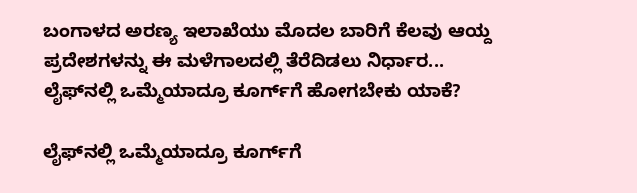ಬಂಗಾಳದ ಅರಣ್ಯ ಇಲಾಖೆಯು ಮೊದಲ ಬಾರಿಗೆ ಕೆಲವು ಆಯ್ದ ಪ್ರದೇಶಗಳನ್ನು ಈ ಮಳೆಗಾಲದಲ್ಲಿ ತೆರೆದಿಡಲು ನಿರ್ಧಾರ...
ಲೈಫ್‌ನಲ್ಲಿ ಒಮ್ಮೆಯಾದ್ರೂ ಕೂರ್ಗ್‌ಗೆ ಹೋಗಬೇಕು ಯಾಕೆ?

ಲೈಫ್‌ನಲ್ಲಿ ಒಮ್ಮೆಯಾದ್ರೂ ಕೂರ್ಗ್‌ಗೆ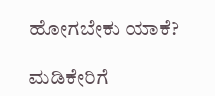ಹೋಗಬೇಕು ಯಾಕೆ?

ಮಡಿಕೇರಿಗೆ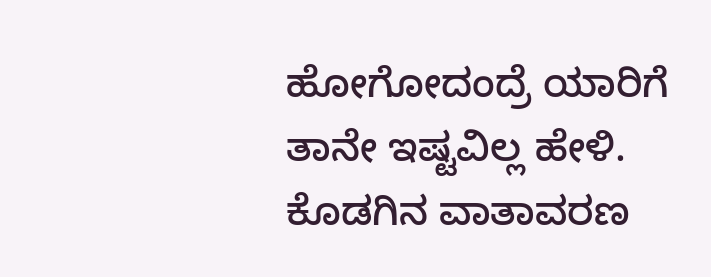ಹೋಗೋದಂದ್ರೆ ಯಾರಿಗೆ ತಾನೇ ಇಷ್ಟವಿಲ್ಲ ಹೇಳಿ. ಕೊಡಗಿನ ವಾತಾವರಣ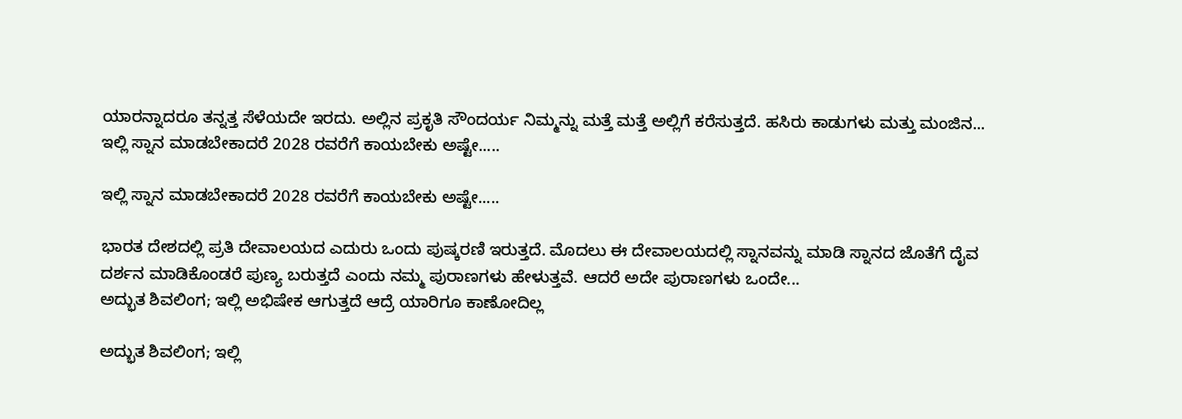ಯಾರನ್ನಾದರೂ ತನ್ನತ್ತ ಸೆಳೆಯದೇ ಇರದು. ಅಲ್ಲಿನ ಪ್ರಕೃತಿ ಸೌಂದರ್ಯ ನಿಮ್ಮನ್ನು ಮತ್ತೆ ಮತ್ತೆ ಅಲ್ಲಿಗೆ ಕರೆಸುತ್ತದೆ. ಹಸಿರು ಕಾಡುಗಳು ಮತ್ತು ಮಂಜಿನ...
ಇಲ್ಲಿ ಸ್ನಾನ ಮಾಡಬೇಕಾದರೆ 2028 ರವರೆಗೆ ಕಾಯಬೇಕು ಅಷ್ಟೇ.....

ಇಲ್ಲಿ ಸ್ನಾನ ಮಾಡಬೇಕಾದರೆ 2028 ರವರೆಗೆ ಕಾಯಬೇಕು ಅಷ್ಟೇ.....

ಭಾರತ ದೇಶದಲ್ಲಿ ಪ್ರತಿ ದೇವಾಲಯದ ಎದುರು ಒಂದು ಪುಷ್ಕರಣಿ ಇರುತ್ತದೆ. ಮೊದಲು ಈ ದೇವಾಲಯದಲ್ಲಿ ಸ್ನಾನವನ್ನು ಮಾಡಿ ಸ್ನಾನದ ಜೊತೆಗೆ ದೈವ ದರ್ಶನ ಮಾಡಿಕೊಂಡರೆ ಪುಣ್ಯ ಬರುತ್ತದೆ ಎಂದು ನಮ್ಮ ಪುರಾಣಗಳು ಹೇಳುತ್ತವೆ. ಆದರೆ ಅದೇ ಪುರಾಣಗಳು ಒಂದೇ...
ಅದ್ಭುತ ಶಿವಲಿಂಗ; ಇಲ್ಲಿ ಅಭಿಷೇಕ ಆಗುತ್ತದೆ ಆದ್ರೆ ಯಾರಿಗೂ ಕಾಣೋದಿಲ್ಲ

ಅದ್ಭುತ ಶಿವಲಿಂಗ; ಇಲ್ಲಿ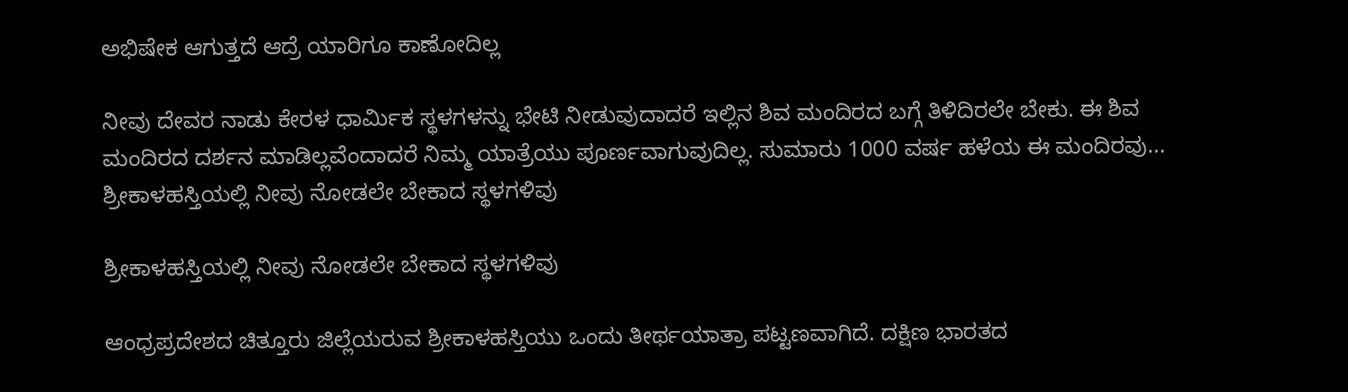ಅಭಿಷೇಕ ಆಗುತ್ತದೆ ಆದ್ರೆ ಯಾರಿಗೂ ಕಾಣೋದಿಲ್ಲ

ನೀವು ದೇವರ ನಾಡು ಕೇರಳ ಧಾರ್ಮಿಕ ಸ್ಥಳಗಳನ್ನು ಭೇಟಿ ನೀಡುವುದಾದರೆ ಇಲ್ಲಿನ ಶಿವ ಮಂದಿರದ ಬಗ್ಗೆ ತಿಳಿದಿರಲೇ ಬೇಕು. ಈ ಶಿವ ಮಂದಿರದ ದರ್ಶನ ಮಾಡಿಲ್ಲವೆಂದಾದರೆ ನಿಮ್ಮ ಯಾತ್ರೆಯು ಪೂರ್ಣವಾಗುವುದಿಲ್ಲ. ಸುಮಾರು 1000 ವರ್ಷ ಹಳೆಯ ಈ ಮಂದಿರವು...
ಶ್ರೀಕಾಳಹಸ್ತಿಯಲ್ಲಿ ನೀವು ನೋಡಲೇ ಬೇಕಾದ ಸ್ಥಳಗಳಿವು

ಶ್ರೀಕಾಳಹಸ್ತಿಯಲ್ಲಿ ನೀವು ನೋಡಲೇ ಬೇಕಾದ ಸ್ಥಳಗಳಿವು

ಆಂಧ್ರಪ್ರದೇಶದ ಚಿತ್ತೂರು ಜಿಲ್ಲೆಯರುವ ಶ್ರೀಕಾಳಹಸ್ತಿಯು ಒಂದು ತೀರ್ಥಯಾತ್ರಾ ಪಟ್ಟಣವಾಗಿದೆ. ದಕ್ಷಿಣ ಭಾರತದ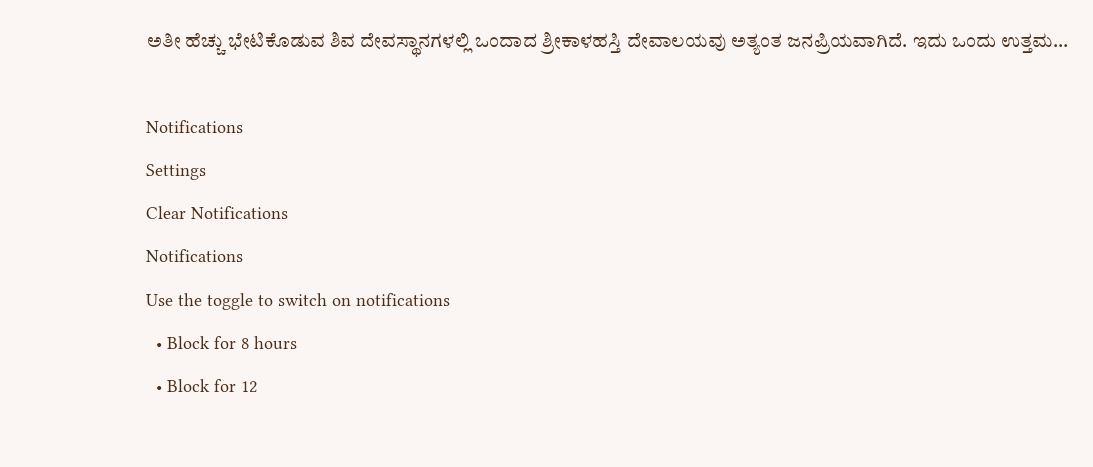ಅತೀ ಹೆಚ್ಚು ಭೇಟಿಕೊಡುವ ಶಿವ ದೇವಸ್ಥಾನಗಳಲ್ಲಿ ಒಂದಾದ ಶ್ರೀಕಾಳಹಸ್ತಿ ದೇವಾಲಯವು ಅತ್ಯಂತ ಜನಪ್ರಿಯವಾಗಿದೆ. ಇದು ಒಂದು ಉತ್ತಮ...

Notifications
Settings
Clear Notifications
Notifications
Use the toggle to switch on notifications
  • Block for 8 hours
  • Block for 12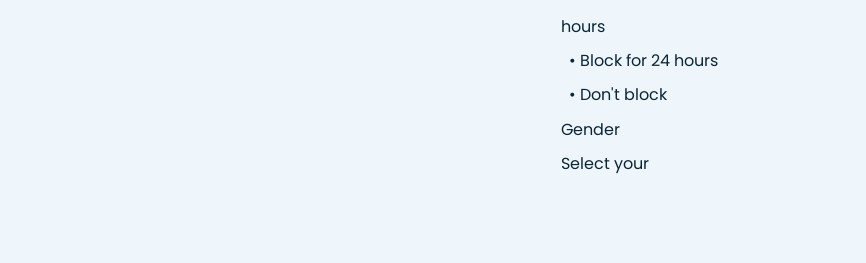hours
  • Block for 24 hours
  • Don't block
Gender
Select your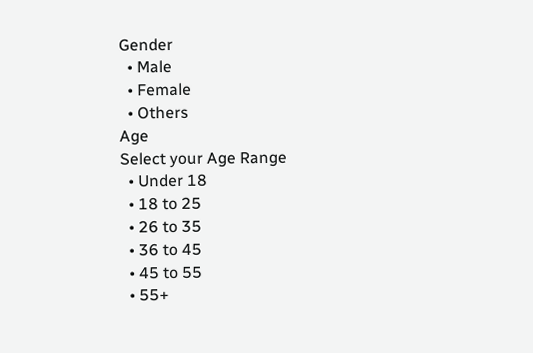Gender
  • Male
  • Female
  • Others
Age
Select your Age Range
  • Under 18
  • 18 to 25
  • 26 to 35
  • 36 to 45
  • 45 to 55
  • 55+